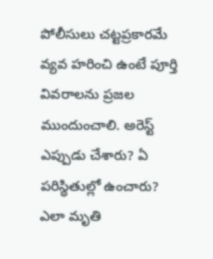పోలీసులు చట్టప్రకారమే వ్యవ హరించి ఉంటే పూర్తి వివరాలను ప్రజల ముందుంచాలి. అరెస్ట్ ఎప్పుడు చేశారు? ఏ పరిస్థితుల్లో ఉంచారు? ఎలా మృతి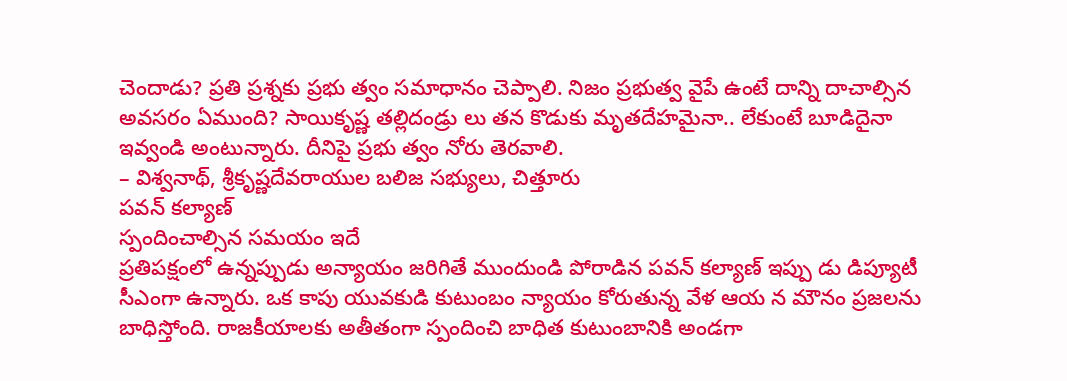చెందాడు? ప్రతి ప్రశ్నకు ప్రభు త్వం సమాధానం చెప్పాలి. నిజం ప్రభుత్వ వైపే ఉంటే దాన్ని దాచాల్సిన అవసరం ఏముంది? సాయికృష్ణ తల్లిదండ్రు లు తన కొడుకు మృతదేహమైనా.. లేకుంటే బూడిదైనా ఇవ్వండి అంటున్నారు. దీనిపై ప్రభు త్వం నోరు తెరవాలి.
– విశ్వనాథ్, శ్రీకృష్ణదేవరాయుల బలిజ సభ్యులు, చిత్తూరు
పవన్ కల్యాణ్
స్పందించాల్సిన సమయం ఇదే
ప్రతిపక్షంలో ఉన్నప్పుడు అన్యాయం జరిగితే ముందుండి పోరాడిన పవన్ కల్యాణ్ ఇప్పు డు డిప్యూటీ సీఎంగా ఉన్నారు. ఒక కాపు యువకుడి కుటుంబం న్యాయం కోరుతున్న వేళ ఆయ న మౌనం ప్రజలను బాధిస్తోంది. రాజకీయాలకు అతీతంగా స్పందించి బాధిత కుటుంబానికి అండగా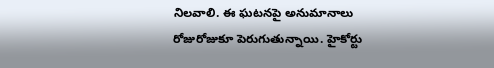నిలవాలి. ఈ ఘటనపై అనుమానాలు రోజురోజుకూ పెరుగుతున్నాయి. హైకోర్టు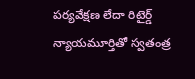పర్యవేక్షణ లేదా రిటైర్డ్ న్యాయమూర్తితో స్వతంత్ర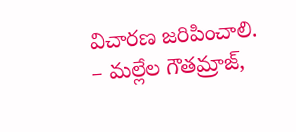విచారణ జరిపించాలి.
– మల్లేల గౌతమ్రాజ్,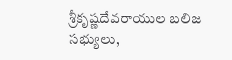శ్రీకృష్ణదేవరాయుల బలిజ సభ్యులు,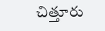చిత్తూరు